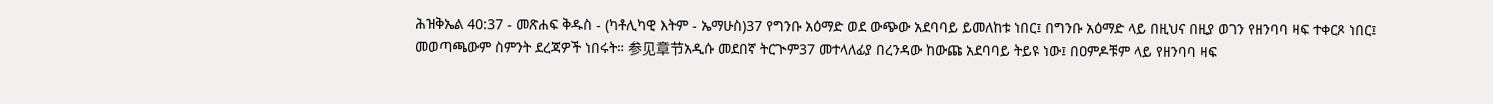ሕዝቅኤል 40:37 - መጽሐፍ ቅዱስ - (ካቶሊካዊ እትም - ኤማሁስ)37 የግንቡ አዕማድ ወደ ውጭው አደባባይ ይመለከቱ ነበር፤ በግንቡ አዕማድ ላይ በዚህና በዚያ ወገን የዘንባባ ዛፍ ተቀርጾ ነበር፤ መወጣጫውም ስምንት ደረጃዎች ነበሩት። 参见章节አዲሱ መደበኛ ትርጒም37 መተላለፊያ በረንዳው ከውጩ አደባባይ ትይዩ ነው፤ በዐምዶቹም ላይ የዘንባባ ዛፍ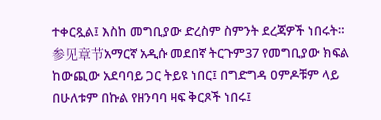ተቀርጿል፤ እስከ መግቢያው ድረስም ስምንት ደረጃዎች ነበሩት። 参见章节አማርኛ አዲሱ መደበኛ ትርጉም37 የመግቢያው ክፍል ከውጪው አደባባይ ጋር ትይዩ ነበር፤ በግድግዳ ዐምዶቹም ላይ በሁለቱም በኩል የዘንባባ ዛፍ ቅርጾች ነበሩ፤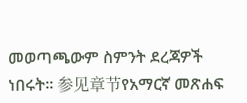መወጣጫውም ስምንት ደረጃዎች ነበሩት። 参见章节የአማርኛ መጽሐፍ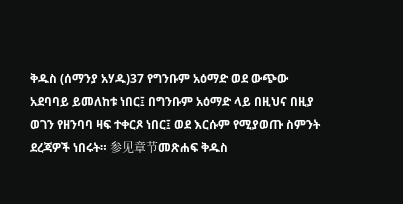ቅዱስ (ሰማንያ አሃዱ)37 የግንቡም አዕማድ ወደ ውጭው አደባባይ ይመለከቱ ነበር፤ በግንቡም አዕማድ ላይ በዚህና በዚያ ወገን የዘንባባ ዛፍ ተቀርጾ ነበር፤ ወደ እርሱም የሚያወጡ ስምንት ደረጃዎች ነበሩት። 参见章节መጽሐፍ ቅዱስ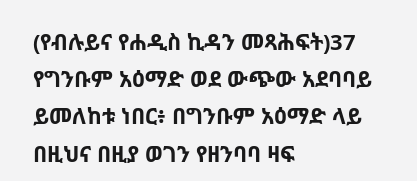(የብሉይና የሐዲስ ኪዳን መጻሕፍት)37 የግንቡም አዕማድ ወደ ውጭው አደባባይ ይመለከቱ ነበር፥ በግንቡም አዕማድ ላይ በዚህና በዚያ ወገን የዘንባባ ዛፍ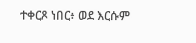ተቀርጾ ነበር፥ ወደ እርሱም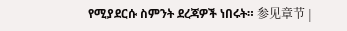የሚያደርሱ ስምንት ደረጃዎች ነበሩት። 参见章节 |